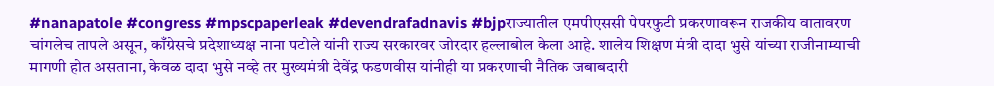#nanapatole #congress #mpscpaperleak #devendrafadnavis #bjpराज्यातील एमपीएससी पेपरफुटी प्रकरणावरून राजकीय वातावरण चांगलेच तापले असून, काँग्रेसचे प्रदेशाध्यक्ष नाना पटोले यांनी राज्य सरकारवर जोरदार हल्लाबोल केला आहे. शालेय शिक्षण मंत्री दादा भुसे यांच्या राजीनाम्याची मागणी होत असताना, केवळ दादा भुसे नव्हे तर मुख्यमंत्री देवेंद्र फडणवीस यांनीही या प्रकरणाची नैतिक जबाबदारी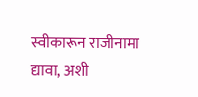स्वीकारून राजीनामा द्यावा, अशी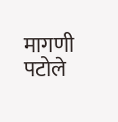मागणी पटोले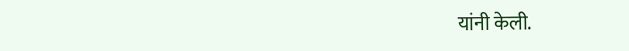यांनी केली.